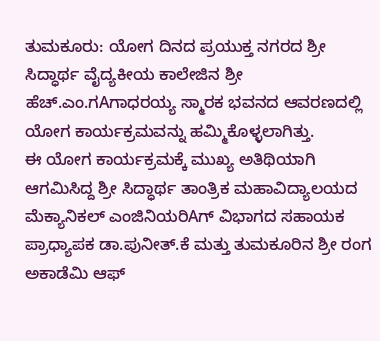ತುಮಕೂರು: ಯೋಗ ದಿನದ ಪ್ರಯುಕ್ತ ನಗರದ ಶ್ರೀ ಸಿದ್ಧಾರ್ಥ ವೈದ್ಯಕೀಯ ಕಾಲೇಜಿನ ಶ್ರೀ ಹೆಚ್.ಎಂ.ಗAಗಾಧರಯ್ಯ ಸ್ಮಾರಕ ಭವನದ ಆವರಣದಲ್ಲಿ ಯೋಗ ಕಾರ್ಯಕ್ರಮವನ್ನು ಹಮ್ಮಿಕೊಳ್ಳಲಾಗಿತ್ತು.
ಈ ಯೋಗ ಕಾರ್ಯಕ್ರಮಕ್ಕೆ ಮುಖ್ಯ ಅತಿಥಿಯಾಗಿ ಆಗಮಿಸಿದ್ದ ಶ್ರೀ ಸಿದ್ಧಾರ್ಥ ತಾಂತ್ರಿಕ ಮಹಾವಿದ್ಯಾಲಯದ ಮೆಕ್ಯಾನಿಕಲ್ ಎಂಜಿನಿಯರಿAಗ್ ವಿಭಾಗದ ಸಹಾಯಕ ಪ್ರಾಧ್ಯಾಪಕ ಡಾ.ಪುನೀತ್.ಕೆ ಮತ್ತು ತುಮಕೂರಿನ ಶ್ರೀ ರಂಗ ಅಕಾಡೆಮಿ ಆಫ್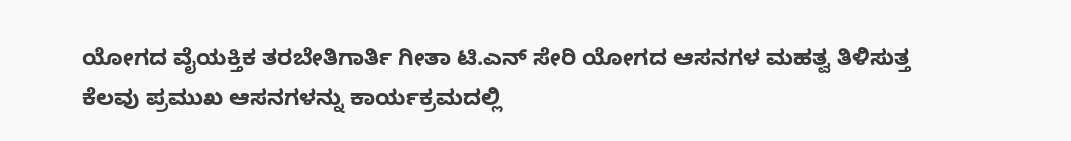ಯೋಗದ ವೈಯಕ್ತಿಕ ತರಬೇತಿಗಾರ್ತಿ ಗೀತಾ ಟಿ.ಎನ್ ಸೇರಿ ಯೋಗದ ಆಸನಗಳ ಮಹತ್ವ ತಿಳಿಸುತ್ತ ಕೆಲವು ಪ್ರಮುಖ ಆಸನಗಳನ್ನು ಕಾರ್ಯಕ್ರಮದಲ್ಲಿ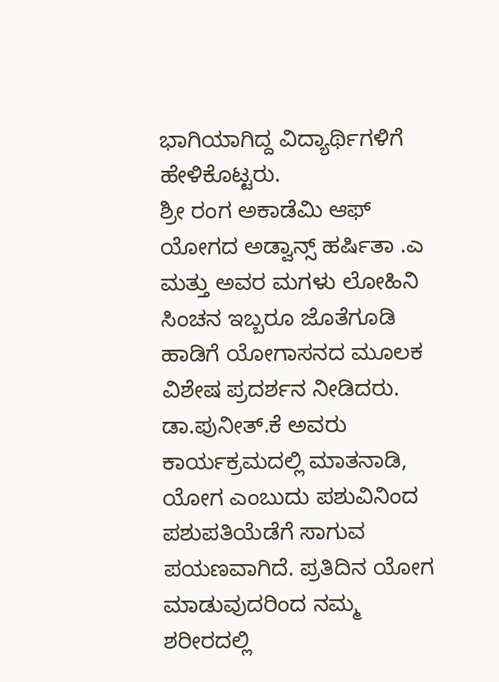ಭಾಗಿಯಾಗಿದ್ದ ವಿದ್ಯಾರ್ಥಿಗಳಿಗೆ ಹೇಳಿಕೊಟ್ಟರು.
ಶ್ರೀ ರಂಗ ಅಕಾಡೆಮಿ ಆಫ್ ಯೋಗದ ಅಡ್ವಾನ್ಸ್ ಹರ್ಷಿತಾ .ಎ ಮತ್ತು ಅವರ ಮಗಳು ಲೋಹಿನಿ ಸಿಂಚನ ಇಬ್ಬರೂ ಜೊತೆಗೂಡಿ ಹಾಡಿಗೆ ಯೋಗಾಸನದ ಮೂಲಕ ವಿಶೇಷ ಪ್ರದರ್ಶನ ನೀಡಿದರು.
ಡಾ.ಪುನೀತ್.ಕೆ ಅವರು ಕಾರ್ಯಕ್ರಮದಲ್ಲಿ ಮಾತನಾಡಿ, ಯೋಗ ಎಂಬುದು ಪಶುವಿನಿಂದ ಪಶುಪತಿಯೆಡೆಗೆ ಸಾಗುವ ಪಯಣವಾಗಿದೆ. ಪ್ರತಿದಿನ ಯೋಗ ಮಾಡುವುದರಿಂದ ನಮ್ಮ ಶರೀರದಲ್ಲಿ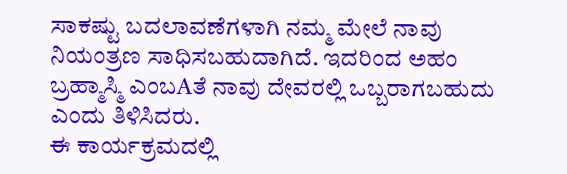ಸಾಕಷ್ಟು ಬದಲಾವಣೆಗಳಾಗಿ ನಮ್ಮ ಮೇಲೆ ನಾವು ನಿಯಂತ್ರಣ ಸಾಧಿಸಬಹುದಾಗಿದೆ. ಇದರಿಂದ ಅಹಂ ಬ್ರಹ್ಮಾಸ್ಮಿ ಎಂಬAತೆ ನಾವು ದೇವರಲ್ಲಿ ಒಬ್ಬರಾಗಬಹುದು ಎಂದು ತಿಳಿಸಿದರು.
ಈ ಕಾರ್ಯಕ್ರಮದಲ್ಲಿ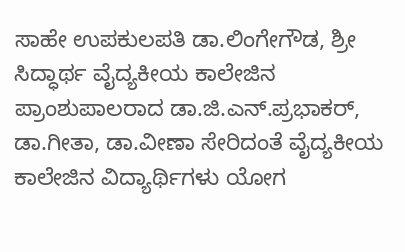ಸಾಹೇ ಉಪಕುಲಪತಿ ಡಾ.ಲಿಂಗೇಗೌಡ, ಶ್ರೀ ಸಿದ್ಧಾರ್ಥ ವೈದ್ಯಕೀಯ ಕಾಲೇಜಿನ ಪ್ರಾಂಶುಪಾಲರಾದ ಡಾ.ಜಿ.ಎನ್.ಪ್ರಭಾಕರ್, ಡಾ.ಗೀತಾ, ಡಾ.ವೀಣಾ ಸೇರಿದಂತೆ ವೈದ್ಯಕೀಯ ಕಾಲೇಜಿನ ವಿದ್ಯಾರ್ಥಿಗಳು ಯೋಗ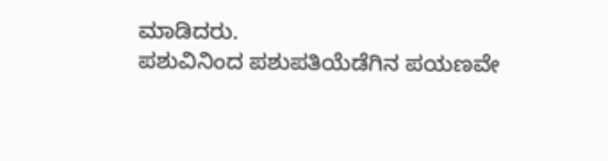ಮಾಡಿದರು.
ಪಶುವಿನಿಂದ ಪಶುಪತಿಯೆಡೆಗಿನ ಪಯಣವೇ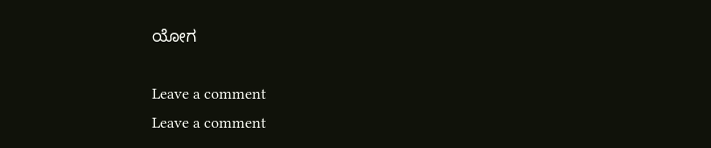ಯೋಗ

Leave a comment
Leave a comment